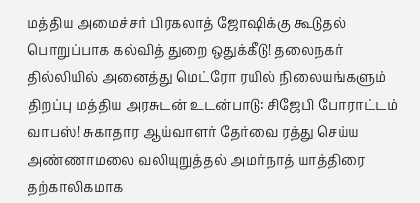மத்திய அமைச்சர் பிரகலாத் ஜோஷிக்கு கூடுதல் பொறுப்பாக கல்வித் துறை ஒதுக்கீடு! தலைநகர் தில்லியில் அனைத்து மெட்ரோ ரயில் நிலையங்களும் திறப்பு மத்திய அரசுடன் உடன்பாடு: சிஜேபி போராட்டம் வாபஸ்! சுகாதார ஆய்வாளர் தேர்வை ரத்து செய்ய அண்ணாமலை வலியுறுத்தல் அமர்நாத் யாத்திரை தற்காலிகமாக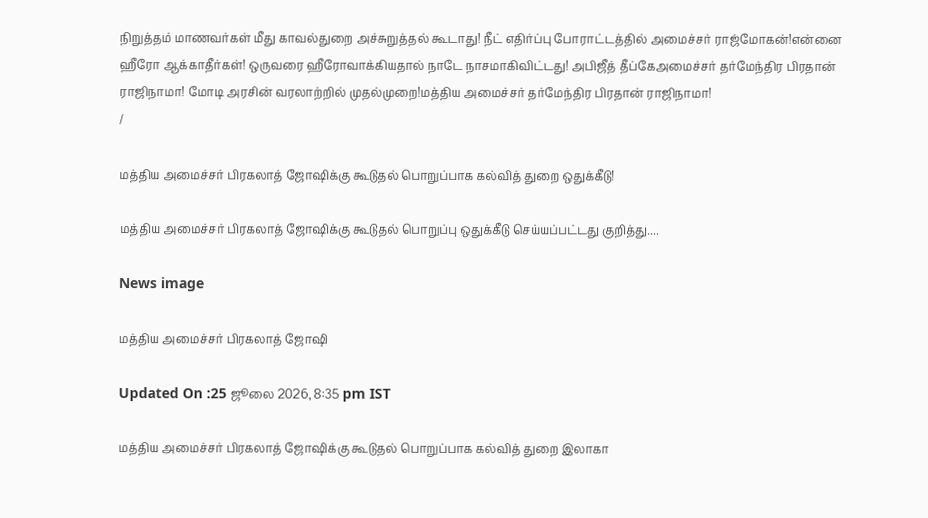நிறுத்தம் மாணவர்கள் மீது காவல்துறை அச்சுறுத்தல் கூடாது! நீட் எதிர்ப்பு போராட்டத்தில் அமைச்சர் ராஜ்மோகன்!என்னை ஹீரோ ஆக்காதீர்கள்! ஒருவரை ஹீரோவாக்கியதால் நாடே நாசமாகிவிட்டது! அபிஜீத் தீப்கேஅமைச்சர் தர்மேந்திர பிரதான் ராஜிநாமா! மோடி அரசின் வரலாற்றில் முதல்முறை!மத்திய அமைச்சர் தர்மேந்திர பிரதான் ராஜிநாமா!
/

மத்திய அமைச்சர் பிரகலாத் ஜோஷிக்கு கூடுதல் பொறுப்பாக கல்வித் துறை ஒதுக்கீடு!

மத்திய அமைச்சர் பிரகலாத் ஜோஷிக்கு கூடுதல் பொறுப்பு ஒதுக்கீடு செய்யப்பட்டது குறித்து....

News image

மத்திய அமைச்சர் பிரகலாத் ஜோஷி

Updated On :25 ஜூலை 2026, 8:35 pm IST

மத்திய அமைச்சர் பிரகலாத் ஜோஷிக்கு கூடுதல் பொறுப்பாக கல்வித் துறை இலாகா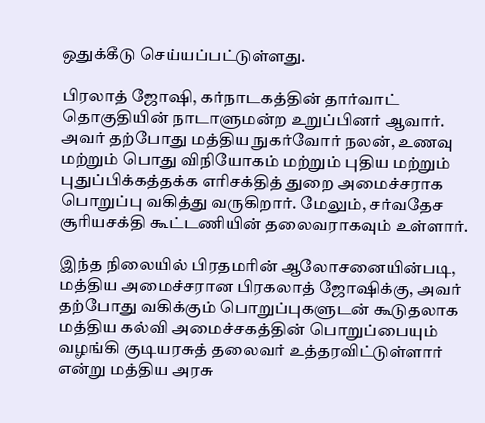ஒதுக்கீடு செய்யப்பட்டுள்ளது.

பிரலாத் ஜோஷி, கர்நாடகத்தின் தார்வாட் தொகுதியின் நாடாளுமன்ற உறுப்பினர் ஆவார். அவர் தற்போது மத்திய நுகர்வோர் நலன், உணவு மற்றும் பொது விநியோகம் மற்றும் புதிய மற்றும் புதுப்பிக்கத்தக்க எரிசக்தித் துறை அமைச்சராக பொறுப்பு வகித்து வருகிறார். மேலும், சர்வதேச சூரியசக்தி கூட்டணியின் தலைவராகவும் உள்ளார்.

இந்த நிலையில் பிரதமரின் ஆலோசனையின்படி, மத்திய அமைச்சரான பிரகலாத் ஜோஷிக்கு, அவர் தற்போது வகிக்கும் பொறுப்புகளுடன் கூடுதலாக மத்திய கல்வி அமைச்சகத்தின் பொறுப்பையும் வழங்கி குடியரசுத் தலைவர் உத்தரவிட்டுள்ளார் என்று மத்திய அரசு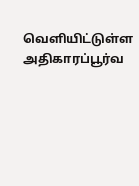வெளியிட்டுள்ள அதிகாரப்பூர்வ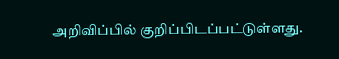அறிவிப்பில் குறிப்பிடப்பட்டுள்ளது.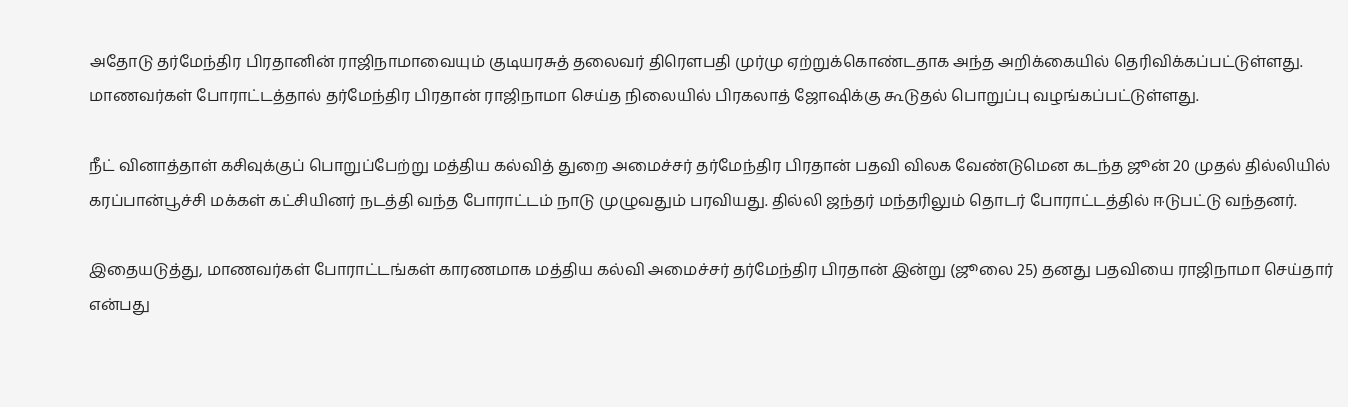அதோடு தர்மேந்திர பிரதானின் ராஜிநாமாவையும் குடியரசுத் தலைவர் திரௌபதி முர்மு ஏற்றுக்கொண்டதாக அந்த அறிக்கையில் தெரிவிக்கப்பட்டுள்ளது. மாணவர்கள் போராட்டத்தால் தர்மேந்திர பிரதான் ராஜிநாமா செய்த நிலையில் பிரகலாத் ஜோஷிக்கு கூடுதல் பொறுப்பு வழங்கப்பட்டுள்ளது.

நீட் வினாத்தாள் கசிவுக்குப் பொறுப்பேற்று மத்திய கல்வித் துறை அமைச்சர் தர்மேந்திர பிரதான் பதவி விலக வேண்டுமென கடந்த ஜூன் 20 முதல் தில்லியில் கரப்பான்பூச்சி மக்கள் கட்சியினர் நடத்தி வந்த போராட்டம் நாடு முழுவதும் பரவியது. தில்லி ஜந்தர் மந்தரிலும் தொடர் போராட்டத்தில் ஈடுபட்டு வந்தனர்.

இதையடுத்து, மாணவர்கள் போராட்டங்கள் காரணமாக மத்திய கல்வி அமைச்சர் தர்மேந்திர பிரதான் இன்று (ஜூலை 25) தனது பதவியை ராஜிநாமா செய்தார் என்பது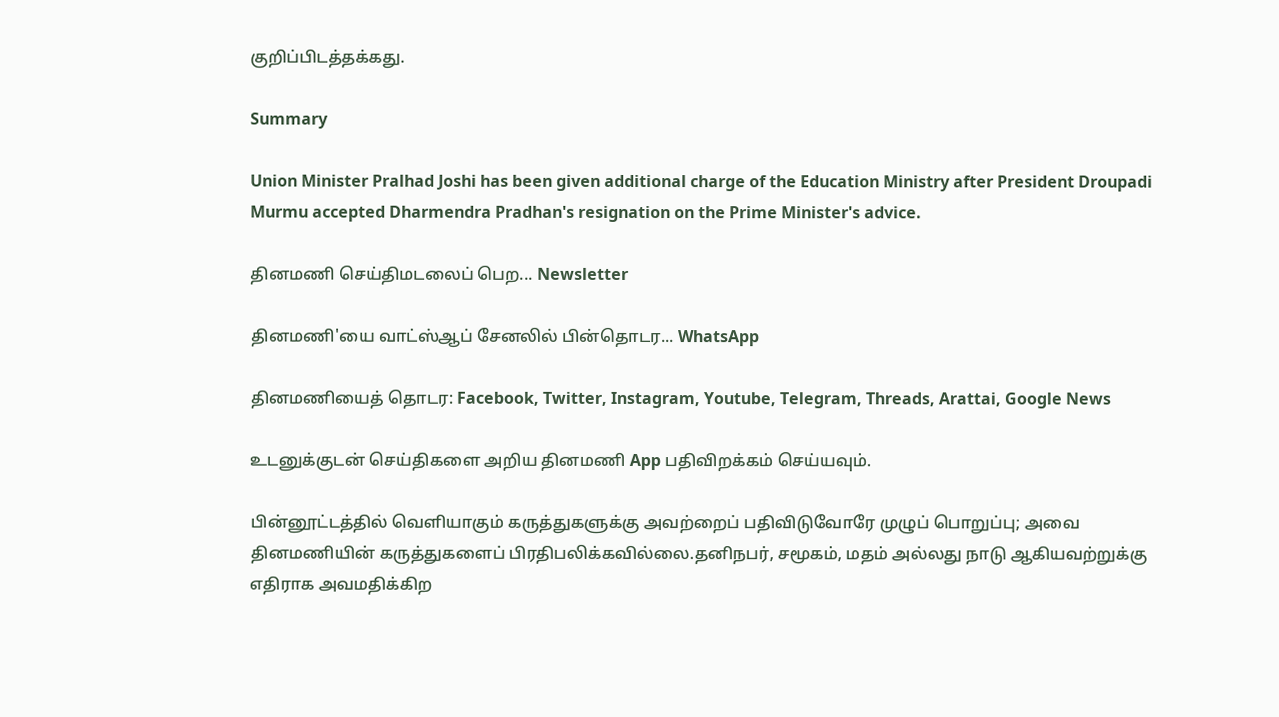குறிப்பிடத்தக்கது.

Summary

Union Minister Pralhad Joshi has been given additional charge of the Education Ministry after President Droupadi Murmu accepted Dharmendra Pradhan's resignation on the Prime Minister's advice.

தினமணி செய்திமடலைப் பெற... Newsletter

தினமணி'யை வாட்ஸ்ஆப் சேனலில் பின்தொடர... WhatsApp

தினமணியைத் தொடர: Facebook, Twitter, Instagram, Youtube, Telegram, Threads, Arattai, Google News

உடனுக்குடன் செய்திகளை அறிய தினமணி App பதிவிறக்கம் செய்யவும்.

பின்னூட்டத்தில் வெளியாகும் கருத்துகளுக்கு அவற்றைப் பதிவிடுவோரே முழுப் பொறுப்பு; அவை தினமணியின் கருத்துகளைப் பிரதிபலிக்கவில்லை.தனிநபர், சமூகம், மதம் அல்லது நாடு ஆகியவற்றுக்கு எதிராக அவமதிக்கிற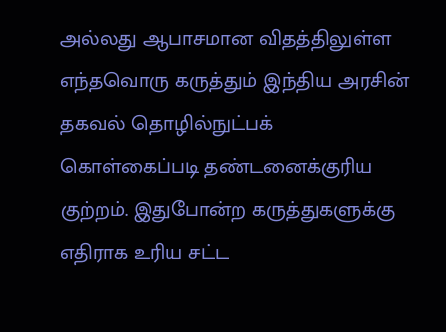அல்லது ஆபாசமான விதத்திலுள்ள எந்தவொரு கருத்தும் இந்திய அரசின் தகவல் தொழில்நுட்பக் கொள்கைப்படி தண்டனைக்குரிய குற்றம். இதுபோன்ற கருத்துகளுக்கு எதிராக உரிய சட்ட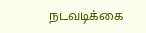நடவடிக்கை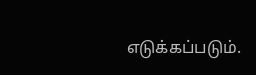எடுக்கப்படும்.